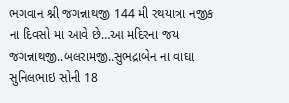ભગવાન શ્ની જગન્નાથજી 144 મી રથયાત્રા નજીક ના દિવસો મા આવે છે…આ મદિરના જય જગન્નાથજી..બલરામજી..સુભદ્રાબેન ના વાઘા સુનિલભાઇ સોની 18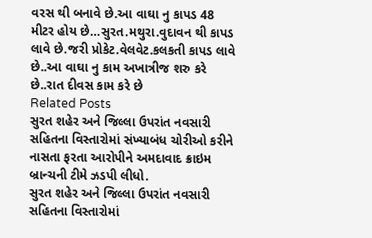વરસ થી બનાવે છે.આ વાઘા નુ કાપડ 48 મીટર હોય છે…સુરત.મથુરા.વુદાવન થી કાપડ લાવે છે.જરી પ્રોકેટ.વેલવેટ.કલકતી કાપડ લાવે છે..આ વાઘા નુ કામ અખાત્રીજ શરુ કરે છે..રાત દીવસ કામ કરે છે
Related Posts
સુરત શહેર અને જિલ્લા ઉપરાંત નવસારી સહિતના વિસ્તારોમાં સંખ્યાબંધ ચોરીઓ કરીને નાસતા ફરતા આરોપીને અમદાવાદ ક્રાઇમ બ્રાન્ચની ટીમે ઝડપી લીધો.
સુરત શહેર અને જિલ્લા ઉપરાંત નવસારી સહિતના વિસ્તારોમાં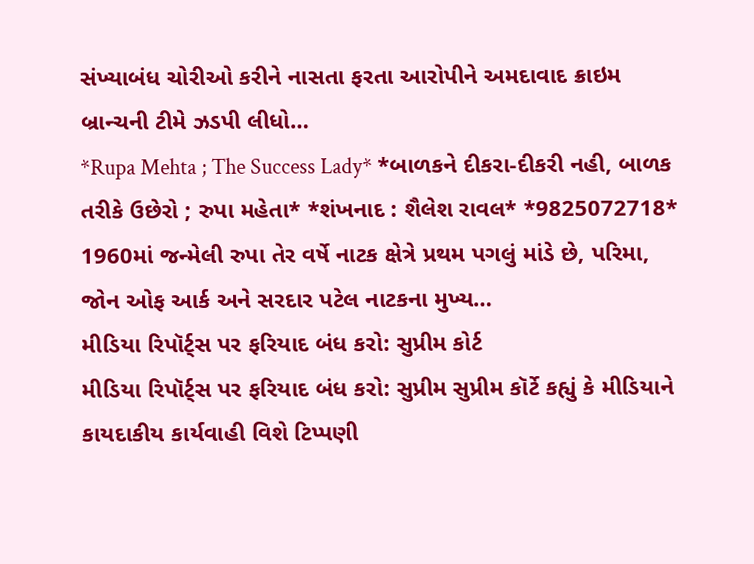સંખ્યાબંધ ચોરીઓ કરીને નાસતા ફરતા આરોપીને અમદાવાદ ક્રાઇમ બ્રાન્ચની ટીમે ઝડપી લીધો…
*Rupa Mehta ; The Success Lady* *બાળકને દીકરા-દીકરી નહી, બાળક તરીકે ઉછેરો ; રુપા મહેતા* *શંખનાદ : શૈલેશ રાવલ* *9825072718*
1960માં જન્મેલી રુપા તેર વર્ષે નાટક ક્ષેત્રે પ્રથમ પગલું માંડે છે, પરિમા, જોન ઓફ આર્ક અને સરદાર પટેલ નાટકના મુખ્ય…
મીડિયા રિપૉર્ટ્સ પર ફરિયાદ બંધ કરો: સુપ્રીમ કોર્ટ
મીડિયા રિપૉર્ટ્સ પર ફરિયાદ બંધ કરો: સુપ્રીમ સુપ્રીમ કૉર્ટે કહ્યું કે મીડિયાને કાયદાકીય કાર્યવાહી વિશે ટિપ્પણી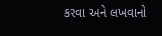કરવા અને લખવાનો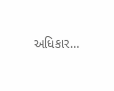અધિકાર…